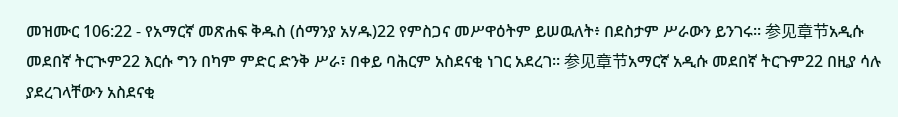መዝሙር 106:22 - የአማርኛ መጽሐፍ ቅዱስ (ሰማንያ አሃዱ)22 የምስጋና መሥዋዕትም ይሠዉለት፥ በደስታም ሥራውን ይንገሩ። 参见章节አዲሱ መደበኛ ትርጒም22 እርሱ ግን በካም ምድር ድንቅ ሥራ፣ በቀይ ባሕርም አስደናቂ ነገር አደረገ። 参见章节አማርኛ አዲሱ መደበኛ ትርጉም22 በዚያ ሳሉ ያደረገላቸውን አስደናቂ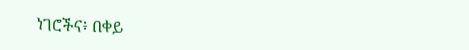ነገሮችና፥ በቀይ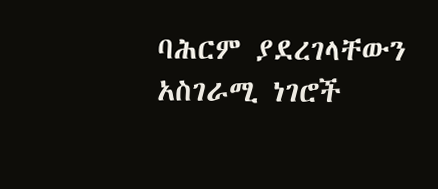ባሕርም ያደረገላቸውን አስገራሚ ነገሮች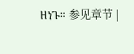ዘነጉ። 参见章节 |